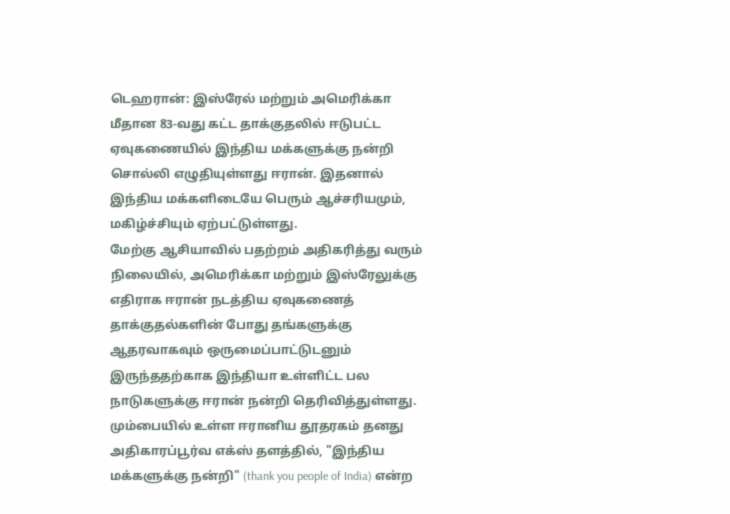டெஹரான்: இஸ்ரேல் மற்றும் அமெரிக்கா மீதான 83-வது கட்ட தாக்குதலில் ஈடுபட்ட ஏவுகணையில் இந்திய மக்களுக்கு நன்றி சொல்லி எழுதியுள்ளது ஈரான். இதனால் இந்திய மக்களிடையே பெரும் ஆச்சரியமும், மகிழ்ச்சியும் ஏற்பட்டுள்ளது.
மேற்கு ஆசியாவில் பதற்றம் அதிகரித்து வரும் நிலையில், அமெரிக்கா மற்றும் இஸ்ரேலுக்கு எதிராக ஈரான் நடத்திய ஏவுகணைத் தாக்குதல்களின் போது தங்களுக்கு ஆதரவாகவும் ஒருமைப்பாட்டுடனும் இருந்ததற்காக இந்தியா உள்ளிட்ட பல நாடுகளுக்கு ஈரான் நன்றி தெரிவித்துள்ளது.
மும்பையில் உள்ள ஈரானிய தூதரகம் தனது அதிகாரப்பூர்வ எக்ஸ் தளத்தில், "இந்திய மக்களுக்கு நன்றி" (thank you people of India) என்ற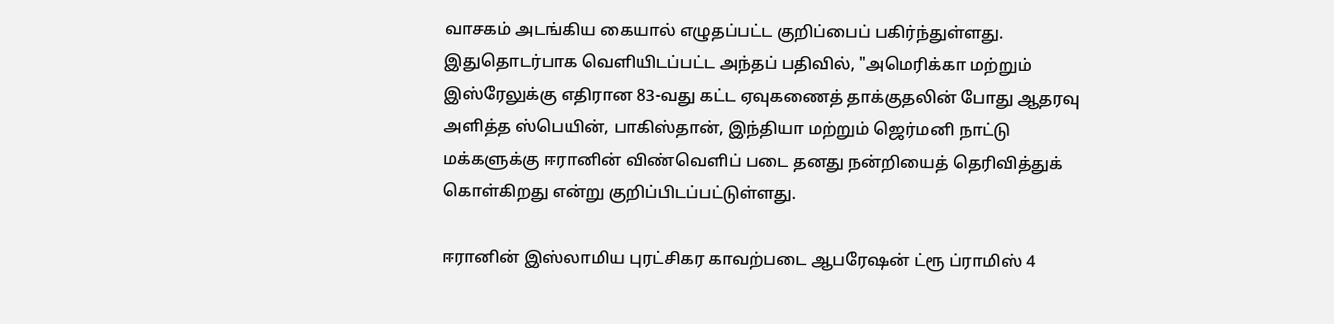வாசகம் அடங்கிய கையால் எழுதப்பட்ட குறிப்பைப் பகிர்ந்துள்ளது. இதுதொடர்பாக வெளியிடப்பட்ட அந்தப் பதிவில், "அமெரிக்கா மற்றும் இஸ்ரேலுக்கு எதிரான 83-வது கட்ட ஏவுகணைத் தாக்குதலின் போது ஆதரவு அளித்த ஸ்பெயின், பாகிஸ்தான், இந்தியா மற்றும் ஜெர்மனி நாட்டு மக்களுக்கு ஈரானின் விண்வெளிப் படை தனது நன்றியைத் தெரிவித்துக் கொள்கிறது என்று குறிப்பிடப்பட்டுள்ளது.

ஈரானின் இஸ்லாமிய புரட்சிகர காவற்படை ஆபரேஷன் ட்ரூ ப்ராமிஸ் 4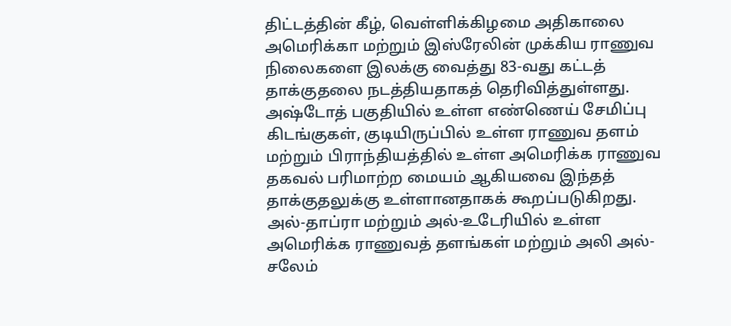திட்டத்தின் கீழ், வெள்ளிக்கிழமை அதிகாலை அமெரிக்கா மற்றும் இஸ்ரேலின் முக்கிய ராணுவ நிலைகளை இலக்கு வைத்து 83-வது கட்டத் தாக்குதலை நடத்தியதாகத் தெரிவித்துள்ளது. அஷ்டோத் பகுதியில் உள்ள எண்ணெய் சேமிப்பு கிடங்குகள், குடியிருப்பில் உள்ள ராணுவ தளம் மற்றும் பிராந்தியத்தில் உள்ள அமெரிக்க ராணுவ தகவல் பரிமாற்ற மையம் ஆகியவை இந்தத் தாக்குதலுக்கு உள்ளானதாகக் கூறப்படுகிறது.
அல்-தாப்ரா மற்றும் அல்-உடேரியில் உள்ள அமெரிக்க ராணுவத் தளங்கள் மற்றும் அலி அல்-சலேம்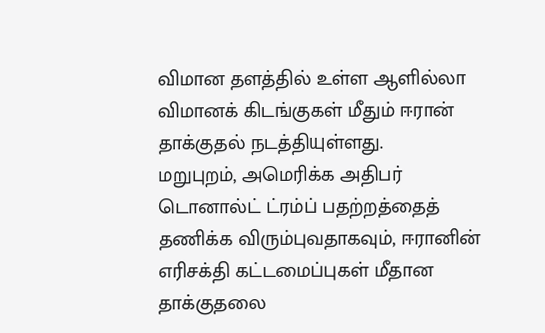விமான தளத்தில் உள்ள ஆளில்லா விமானக் கிடங்குகள் மீதும் ஈரான் தாக்குதல் நடத்தியுள்ளது.
மறுபுறம், அமெரிக்க அதிபர் டொனால்ட் ட்ரம்ப் பதற்றத்தைத் தணிக்க விரும்புவதாகவும், ஈரானின் எரிசக்தி கட்டமைப்புகள் மீதான தாக்குதலை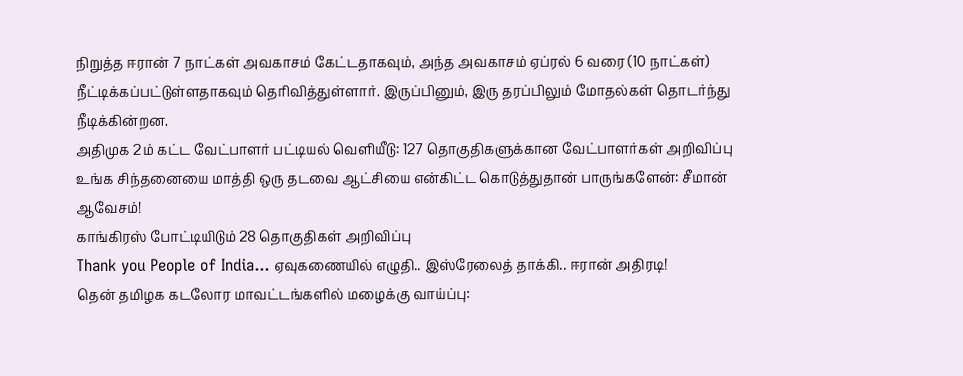நிறுத்த ஈரான் 7 நாட்கள் அவகாசம் கேட்டதாகவும், அந்த அவகாசம் ஏப்ரல் 6 வரை (10 நாட்கள்) நீட்டிக்கப்பட்டுள்ளதாகவும் தெரிவித்துள்ளார். இருப்பினும், இரு தரப்பிலும் மோதல்கள் தொடர்ந்து நீடிக்கின்றன.
அதிமுக 2ம் கட்ட வேட்பாளர் பட்டியல் வெளியீடு: 127 தொகுதிகளுக்கான வேட்பாளர்கள் அறிவிப்பு
உங்க சிந்தனையை மாத்தி ஒரு தடவை ஆட்சியை என்கிட்ட கொடுத்துதான் பாருங்களேன்: சீமான் ஆவேசம்!
காங்கிரஸ் போட்டியிடும் 28 தொகுதிகள் அறிவிப்பு
Thank you People of India... ஏவுகணையில் எழுதி.. இஸ்ரேலைத் தாக்கி.. ஈரான் அதிரடி!
தென் தமிழக கடலோர மாவட்டங்களில் மழைக்கு வாய்ப்பு: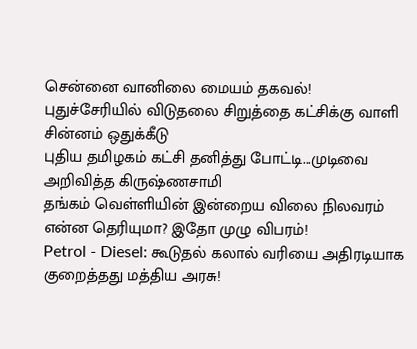சென்னை வானிலை மையம் தகவல்!
புதுச்சேரியில் விடுதலை சிறுத்தை கட்சிக்கு வாளி சின்னம் ஒதுக்கீடு
புதிய தமிழகம் கட்சி தனித்து போட்டி...முடிவை அறிவித்த கிருஷ்ணசாமி
தங்கம் வெள்ளியின் இன்றைய விலை நிலவரம் என்ன தெரியுமா? இதோ முழு விபரம்!
Petrol - Diesel: கூடுதல் கலால் வரியை அதிரடியாக குறைத்தது மத்திய அரசு!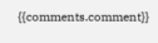{{comments.comment}}